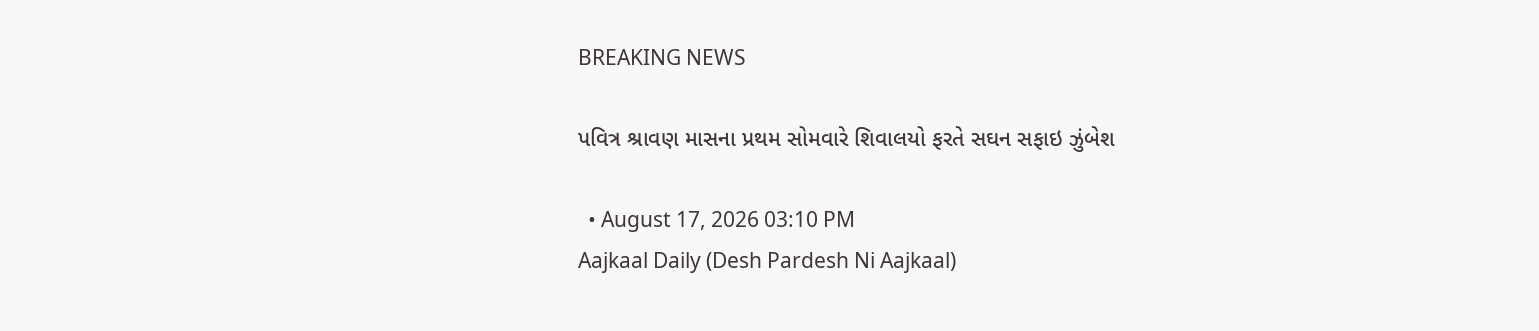BREAKING NEWS

પવિત્ર શ્રાવણ માસના પ્રથમ સોમવારે શિવાલયો ફરતે સઘન સફાઇ ઝુંબેશ

  • August 17, 2026 03:10 PM
Aajkaal Daily (Desh Pardesh Ni Aajkaal)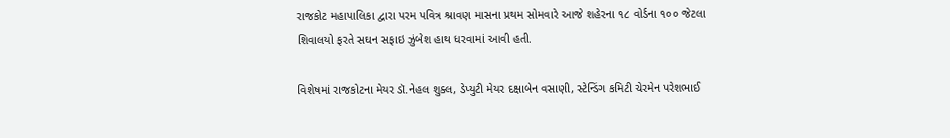રાજકોટ મહાપાલિકા દ્વારા પરમ પવિત્ર શ્રાવણ માસના પ્રથમ સોમવારે આજે શહેરના ૧૮ વોર્ડના ૧૦૦ જેટલા શિવાલયો ફરતે સઘન સફાઇ ઝુંબેશ હાથ ધરવામાં આવી હતી.

વિશેષમાં રાજકોટના મેયર ડૉ.નેહલ શુક્લ, ડેપ્યુટી મેયર દક્ષાબેન વસાણી, સ્ટેન્ડિંગ કમિટી ચેરમેન પરેશભાઈ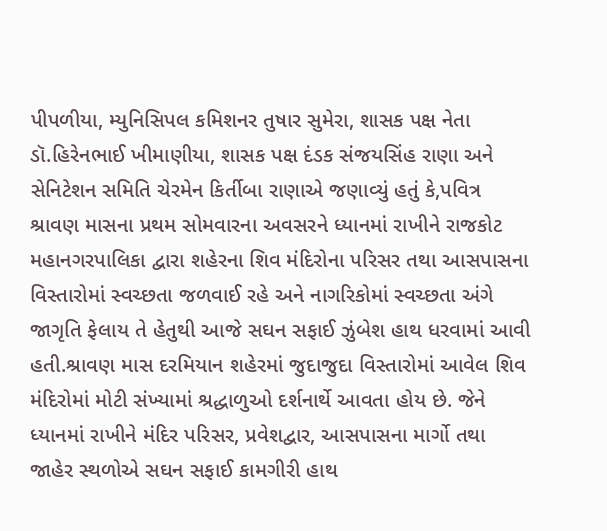પીપળીયા, મ્યુનિસિપલ કમિશનર તુષાર સુમેરા, શાસક પક્ષ નેતા ડૉ.હિરેનભાઈ ખીમાણીયા, શાસક પક્ષ દંડક સંજયસિંહ રાણા અને સેનિટેશન સમિતિ ચેરમેન કિર્તીબા રાણાએ જણાવ્યું હતું કે,પવિત્ર શ્રાવણ માસના પ્રથમ સોમવારના અવસરને ધ્યાનમાં રાખીને રાજકોટ મહાનગરપાલિકા દ્વારા શહેરના શિવ મંદિરોના પરિસર તથા આસપાસના વિસ્તારોમાં સ્વચ્છતા જળવાઈ રહે અને નાગરિકોમાં સ્વચ્છતા અંગે જાગૃતિ ફેલાય તે હેતુથી આજે સઘન સફાઈ ઝુંબેશ હાથ ધરવામાં આવી હતી.શ્રાવણ માસ દરમિયાન શહેરમાં જુદાજુદા વિસ્તારોમાં આવેલ શિવ મંદિરોમાં મોટી સંખ્યામાં શ્રદ્ધાળુઓ દર્શનાર્થે આવતા હોય છે. જેને ધ્યાનમાં રાખીને મંદિર પરિસર, પ્રવેશદ્વાર, આસપાસના માર્ગો તથા જાહેર સ્થળોએ સઘન સફાઈ કામગીરી હાથ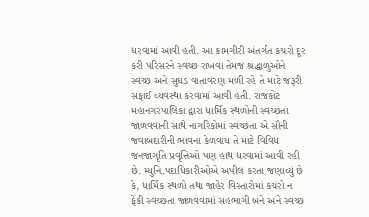ધરવામાં આવી હતી. આ કામગીરી અંતર્ગત કચરો દૂર કરી પરિસરને સ્વચ્છ રાખવા તેમજ શ્રદ્ધાળુઓને સ્વચ્છ અને સુઘડ વાતાવરણ મળી રહે તે માટે જરૂરી સફાઈ વ્યવસ્થા કરવામાં આવી હતી. રાજકોટ મહાનગરપાલિકા દ્વારા ધાર્મિક સ્થળોની સ્વચ્છતા જાળવવાની સાથે નાગરિકોમાં સ્વચ્છતા એ સૌની જવાબદારીની ભાવના કેળવાય તે માટે વિવિધ જનજાગૃતિ પ્રવૃત્તિઓ પણ હાથ ધરવામાં આવી રહી છે. મ્યુનિ.પદાધિકારીઓએ અપીલ કરતા જણાવ્યું છે કે, ધાર્મિક સ્થળો તથા જાહેર વિસ્તારોમાં કચરો ન ફેંકી સ્વચ્છતા જાળવવામાં સહભાગી બને અને સ્વચ્છ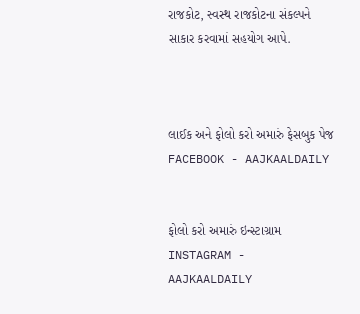રાજકોટ, સ્વસ્થ રાજકોટના સંકલ્પને સાકાર કરવામાં સહયોગ આપે.



લાઈક અને ફોલો કરો અમારું ફેસબુક પેજ FACEBOOK - AAJKAALDAILY


ફોલો કરો અમારું ઇન્સ્ટાગ્રામ INSTAGRAM - AAJKAALDAILY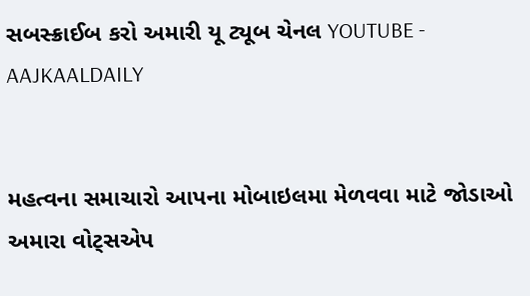સબસ્ક્રાઈબ કરો અમારી યૂ ટ્યૂબ ચેનલ YOUTUBE - AAJKAALDAILY


મહત્વના સમાચારો આપના મોબાઇલમા મેળવવા માટે જોડાઓ અમારા વોટ્સએપ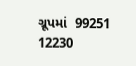ગ્રૂપમાં  99251 12230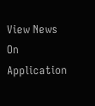View News On Application